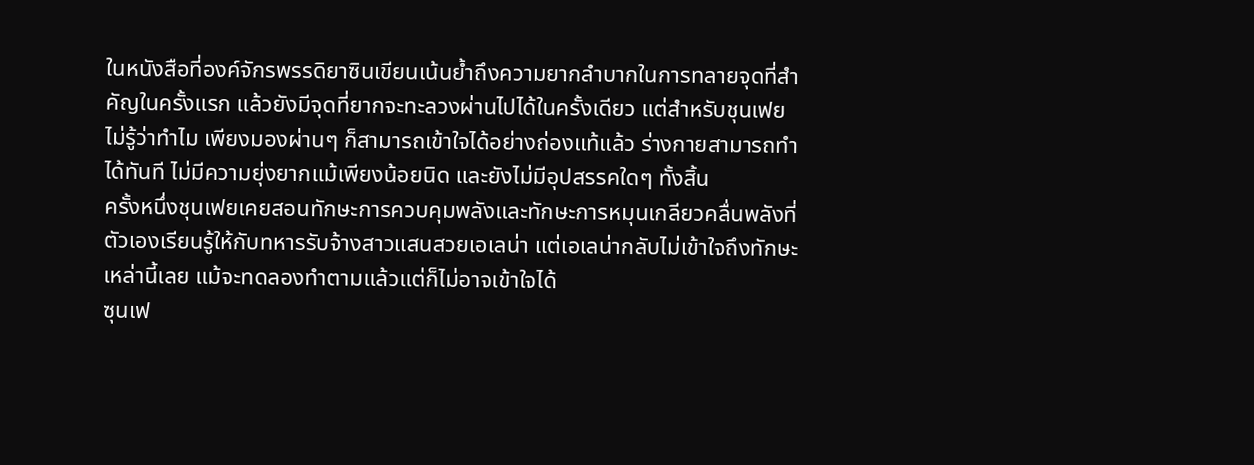ในหนังสือที่องค์จักรพรรดิยาซินเขียนเน้นย้ำถึงความยากลำบากในการทลายจุดที่สำคัญในครั้งแรก แล้วยังมีจุดที่ยากจะทะลวงผ่านไปได้ในครั้งเดียว แต่สำหรับชุนเฟย ไม่รู้ว่าทำไม เพียงมองผ่านๆ ก็สามารถเข้าใจได้อย่างถ่องแท้แล้ว ร่างกายสามารถทำได้ทันที ไม่มีความยุ่งยากแม้เพียงน้อยนิด และยังไม่มีอุปสรรคใดๆ ทั้งสิ้น
ครั้งหนึ่งชุนเฟยเคยสอนทักษะการควบคุมพลังและทักษะการหมุนเกลียวคลื่นพลังที่ตัวเองเรียนรู้ให้กับทหารรับจ้างสาวแสนสวยเอเลน่า แต่เอเลน่ากลับไม่เข้าใจถึงทักษะเหล่านี้เลย แม้จะทดลองทำตามแล้วแต่ก็ไม่อาจเข้าใจได้
ซุนเฟ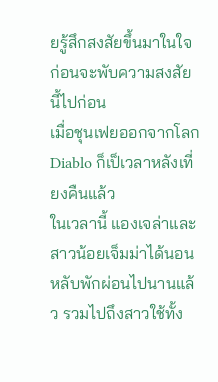ยรู้สึกสงสัยขึ้นมาในใจ ก่อนจะพับความสงสัยนี้ไปก่อน
เมื่อชุนเฟยออกจากโลก Diablo ก็เป็เวลาหลังเที่ยงคืนแล้ว
ในเวลานี้ แองเจล่าและสาวน้อยเจ็มม่าได้นอนหลับพักผ่อนไปนานแล้ว รวมไปถึงสาวใช้ทั้ง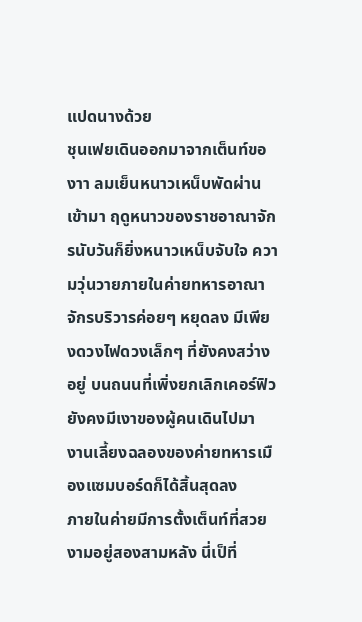แปดนางด้วย
ชุนเฟยเดินออกมาจากเต็นท์ของาา ลมเย็นหนาวเหน็บพัดผ่านเข้ามา ฤดูหนาวของราชอาณาจักรนับวันก็ยิ่งหนาวเหน็บจับใจ ความวุ่นวายภายในค่ายทหารอาณาจักรบริวารค่อยๆ หยุดลง มีเพียงดวงไฟดวงเล็กๆ ที่ยังคงสว่างอยู่ บนถนนที่เพิ่งยกเลิกเคอร์ฟิวยังคงมีเงาของผู้คนเดินไปมา
งานเลี้ยงฉลองของค่ายทหารเมืองแซมบอร์ดก็ได้สิ้นสุดลง
ภายในค่ายมีการตั้งเต็นท์ที่สวยงามอยู่สองสามหลัง นี่เป็ที่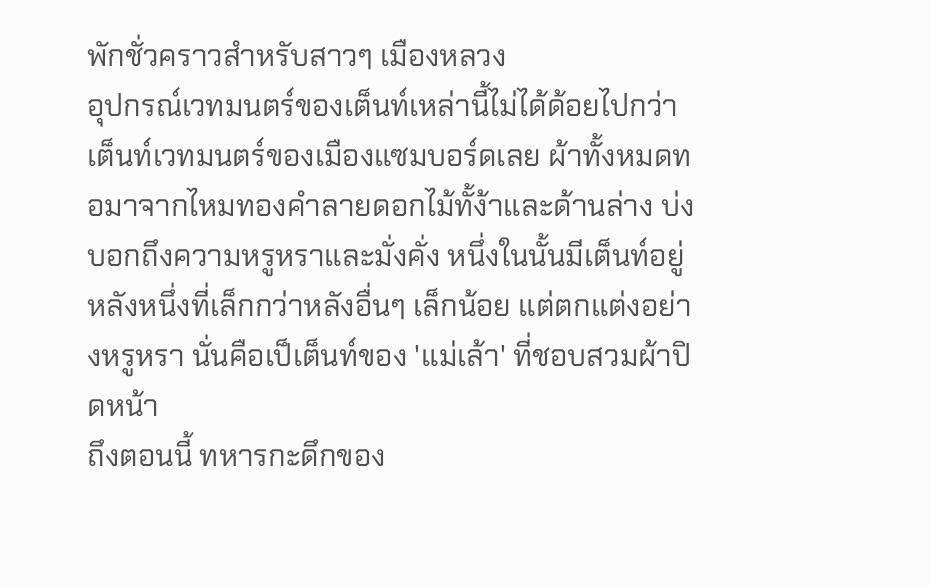พักชั่วคราวสำหรับสาวๆ เมืองหลวง
อุปกรณ์เวทมนตร์ของเต็นท์เหล่านี้ไม่ได้ด้อยไปกว่าเต็นท์เวทมนตร์ของเมืองแซมบอร์ดเลย ผ้าทั้งหมดทอมาจากไหมทองคำลายดอกไม้ทั้ง้าและด้านล่าง บ่งบอกถึงความหรูหราและมั่งคั่ง หนึ่งในนั้นมีเต็นท์อยู่หลังหนึ่งที่เล็กกว่าหลังอื่นๆ เล็กน้อย แต่ตกแต่งอย่างหรูหรา นั่นคือเป็เต็นท์ของ 'แม่เล้า' ที่ชอบสวมผ้าปิดหน้า
ถึงตอนนี้ ทหารกะดึกของ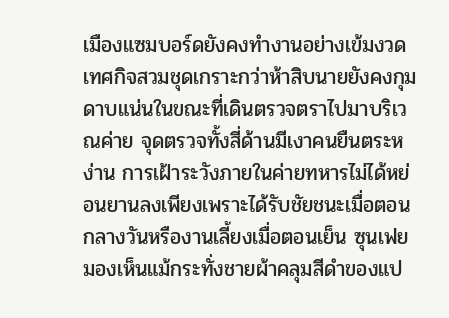เมืองแซมบอร์ดยังคงทำงานอย่างเข้มงวด
เทศกิจสวมชุดเกราะกว่าห้าสิบนายยังคงกุมดาบแน่นในขณะที่เดินตรวจตราไปมาบริเวณค่าย จุดตรวจทั้งสี่ด้านมีเงาคนยืนตระหง่าน การเฝ้าระวังภายในค่ายทหารไม่ได้หย่อนยานลงเพียงเพราะได้รับชัยชนะเมื่อตอนกลางวันหรืองานเลี้ยงเมื่อตอนเย็น ซุนเฟยมองเห็นแม้กระทั่งชายผ้าคลุมสีดำของแป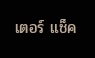เตอร์ แช็ค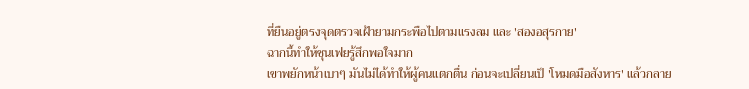ที่ยืนอยู่ตรงจุดตรวจเฝ้ายามกระพือไปตามแรงลม และ 'สองอสุรกาย'
ฉากนี้ทำให้ชุนเฟยรู้สึกพอใจมาก
เขาพยักหน้าเบาๆ มันไม่ได้ทำให้ผู้คนแตกตื่น ก่อนจะเปลี่ยนเป็ 'โหมดมือสังหาร' แล้วกลาย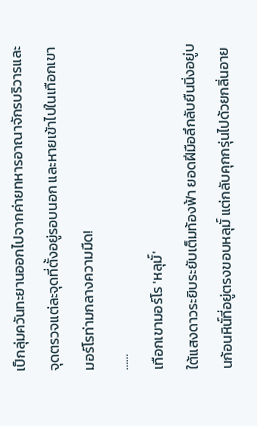เป็กลุ่มควันทะยานออกไปจากค่ายทหารอาณาจักรบริวารและจุดตรวจแต่ละจุดที่ตั้งอยู่รอบนอก และหายเข้าไปในเทือกเขามอร์โรท่ามกลางความมืด!
……
เทือกเขามอร์โร 'หลุมั์'
ใต้แสงดาวระยิบระยับเต็มท้องฟ้า ยอดฝีมือลึกลับยืนนิ่งอยู่บนก้อนหินั์ที่อยู่ตรงขอบหลุมั์ แต่กลับคุกกรุ่นไปด้วยกลิ่นอาย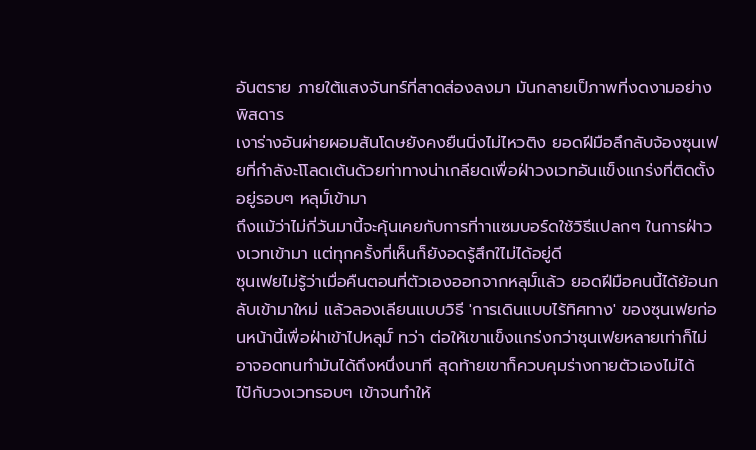อันตราย ภายใต้แสงจันทร์ที่สาดส่องลงมา มันกลายเป็ภาพที่งดงามอย่างพิสดาร
เงาร่างอันผ่ายผอมสันโดษยังคงยืนนิ่งไม่ไหวติง ยอดฝีมือลึกลับจ้องซุนเฟยที่กำลังะโโลดเต้นด้วยท่าทางน่าเกลียดเพื่อฝ่าวงเวทอันแข็งแกร่งที่ติดตั้งอยู่รอบๆ หลุมั์เข้ามา
ถึงแม้ว่าไม่กี่วันมานี้จะคุ้นเคยกับการที่าาแซมบอร์ดใช้วิธีแปลกๆ ในการฝ่าวงเวทเข้ามา แต่ทุกครั้งที่เห็นก็ยังอดรู้สึกใไม่ได้อยู่ดี
ซุนเฟยไม่รู้ว่าเมื่อคืนตอนที่ตัวเองออกจากหลุมั์แล้ว ยอดฝีมือคนนี้ได้ย้อนกลับเข้ามาใหม่ แล้วลองเลียนแบบวิธี 'การเดินแบบไร้ทิศทาง' ของซุนเฟยก่อนหน้านี้เพื่อฝ่าเข้าไปหลุมั์ ทว่า ต่อให้เขาแข็งแกร่งกว่าชุนเฟยหลายเท่าก็ไม่อาจอดทนทำมันได้ถึงหนึ่งนาที สุดท้ายเขาก็ควบคุมร่างกายตัวเองไม่ได้ไปักับวงเวทรอบๆ เข้าจนทำให้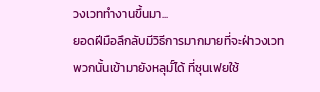วงเวททำงานขึ้นมา...
ยอดฝีมือลึกลับมีวิธีการมากมายที่จะฝ่าวงเวทพวกนั้นเข้ามายังหลุมั์ได้ ที่ซุนเฟยใช้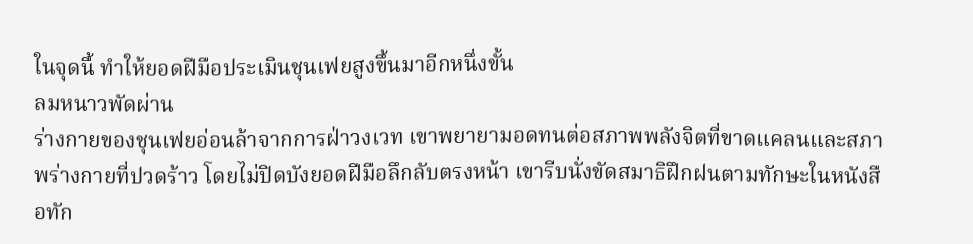ในจุดนื้ ทำให้ยอดฝีมือประเมินชุนเฟยสูงขึ้นมาอีกหนึ่งขั้น
ลมหนาวพัดผ่าน
ร่างกายของชุนเฟยอ่อนล้าจากการฝ่าวงเวท เขาพยายามอดทนต่อสภาพพลังจิตที่ขาดแคลนและสภาพร่างกายที่ปวดร้าว โดยไม่ปิดบังยอดฝีมือลึกลับตรงหน้า เขารีบนั่งขัดสมาธิฝึกฝนตามทักษะในหนังสือทัก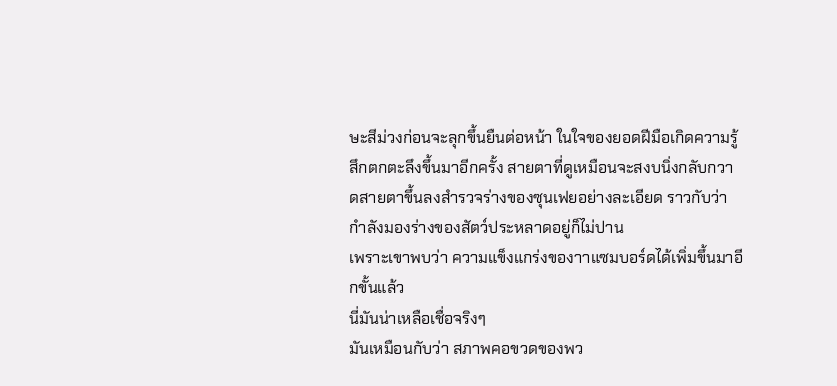ษะสีม่วงก่อนจะลุกขึ้นยืนต่อหน้า ในใจของยอดฝีมือเกิดความรู้สึกตกตะลึงขึ้นมาอีกครั้ง สายตาที่ดูเหมือนจะสงบนิ่งกลับกวาดสายตาขึ้นลงสำรวจร่างของซุนเฟยอย่างละเอียด ราวกับว่ากำลังมองร่างของสัตว์ประหลาดอยู่ก็ไม่ปาน
เพราะเขาพบว่า ความแข็งแกร่งของาาแซมบอร์ดได้เพิ่มขึ้นมาอีกขั้นแล้ว
นี่มันน่าเหลือเชื่อจริงๆ
มันเหมือนกับว่า สภาพคอขวดของพว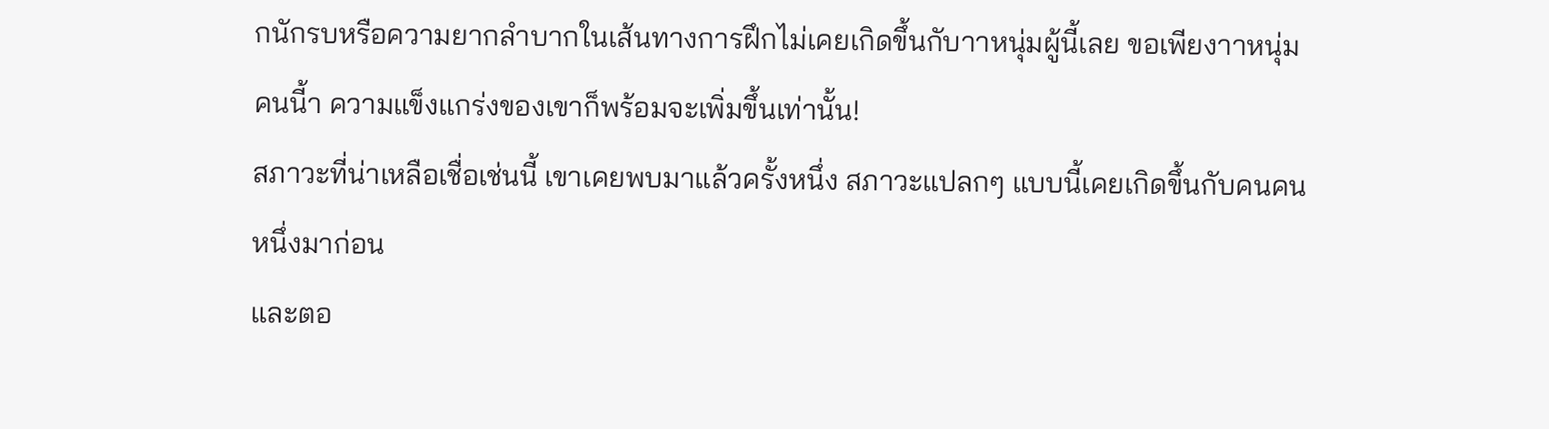กนักรบหรือความยากลำบากในเส้นทางการฝึกไม่เคยเกิดขึ้นกับาาหนุ่มผู้นี้เลย ขอเพียงาาหนุ่มคนนี้า ความแข็งแกร่งของเขาก็พร้อมจะเพิ่มขึ้นเท่านั้น!
สภาวะที่น่าเหลือเชื่อเช่นนี้ เขาเคยพบมาแล้วครั้งหนึ่ง สภาวะแปลกๆ แบบนี้เคยเกิดขึ้นกับคนคนหนึ่งมาก่อน
และตอ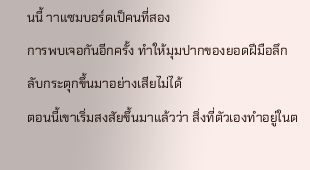นนี้ าาแซมบอร์ดเป็คนที่สอง
การพบเจอกันอีกครั้ง ทำให้มุมปากของยอดฝีมือลึกลับกระตุกขึ้นมาอย่างเสียไม่ได้
ตอนนี้เขาเริ่มสงสัยขึ้นมาแล้วว่า สิ่งที่ตัวเองทำอยู่ในต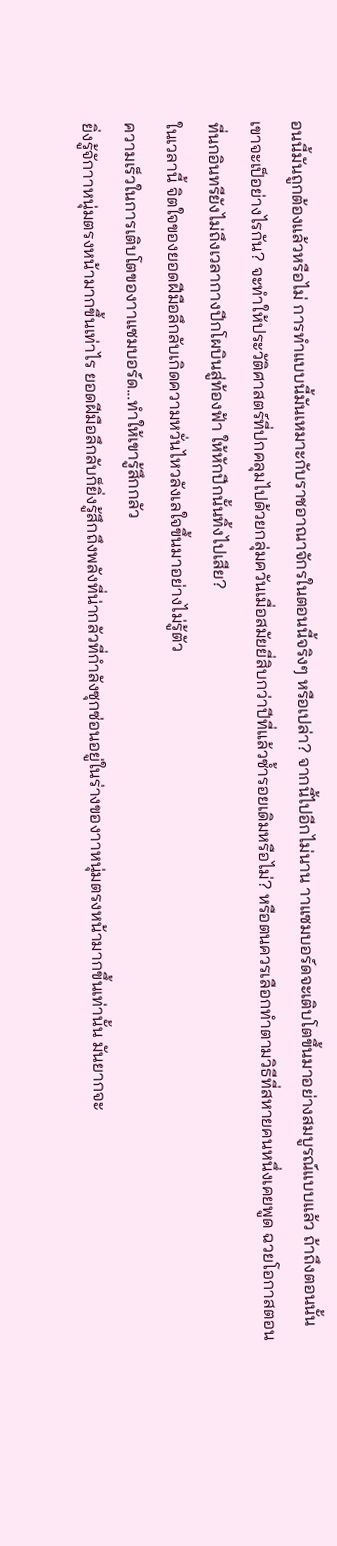อนนี้มันถูกต้องแล้วหรือไม่ การทำแบบนี้มันเหมาะกับราชอาณาจักรในตอนนี้จริงๆ หรือเปล่า? จากนี้ไปอีกไม่นาน าาแซมบอร์ดจะเติบโตขึ้นมาอย่างสมบูรณ์แบบแล้ว ถ้าถึงตอนนั้นเขาจะเป็อย่างไรกัน? จะทำให้ประวัติศาสตร์ที่ปกคลุมไปด้วยกลุ่มควันเมื่อสมัยยี่สิบกว่าปีที่แล้วซ้ำรอยเดิมหรือไม่? หรือตนควรเลือกทำตามวิธีที่สหายคนหนึ่งเคยพูด ฉวยโอกาสตอนที่นกอินทรียังไม่ถึงเวลากางปีกโผบินสู่ท้องฟ้า ให้หักปีกนั้นทิ้งไปเสีย?
ในเวลานี้ จิตใจของยอดฝีมือลึกลับเกิดความหวั่นไหวลังเลใจขึ้นมาอย่างไม่รู้ตัว
ความเร็วในการเติบโตของาาแซมบอร์ด...ทำให้เขารู้สึกกลัว
ยิ่งรู้จักาาหนุ่มตรงหน้ามากขึ้นเท่าไร ยอดฝีมือลึกลับก็ยิ่งรู้สึกถึงพลังที่น่ากลัวที่กำลังซุกซ่อนอยู่ในร่างของาาหนุ่มตรงหน้ามากขึ้นเท่านั้น มันยากจะ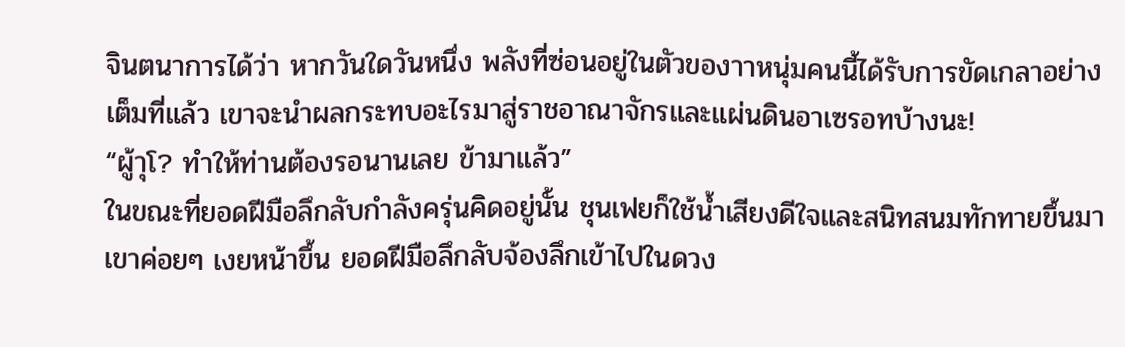จินตนาการได้ว่า หากวันใดวันหนึ่ง พลังที่ซ่อนอยู่ในตัวของาาหนุ่มคนนี้ได้รับการขัดเกลาอย่างเต็มที่แล้ว เขาจะนำผลกระทบอะไรมาสู่ราชอาณาจักรและแผ่นดินอาเซรอทบ้างนะ!
“ผู้าุโ? ทำให้ท่านต้องรอนานเลย ข้ามาแล้ว”
ในขณะที่ยอดฝีมือลึกลับกำลังครุ่นคิดอยู่นั้น ชุนเฟยก็ใช้น้ำเสียงดีใจและสนิทสนมทักทายขึ้นมา
เขาค่อยๆ เงยหน้าขึ้น ยอดฝีมือลึกลับจ้องลึกเข้าไปในดวง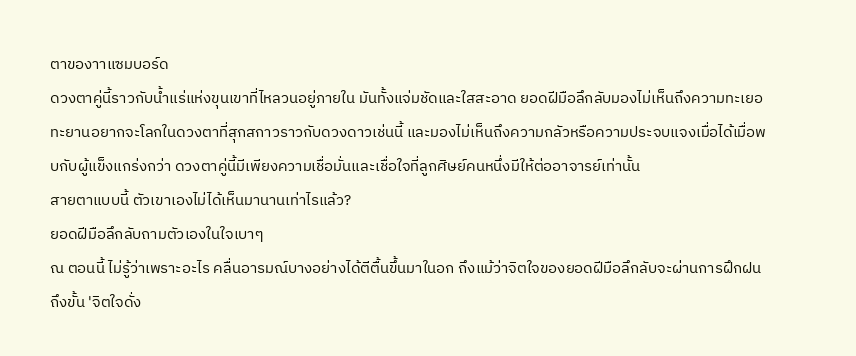ตาของาาแซมบอร์ด
ดวงตาคู่นี้ราวกับน้ำแร่แห่งขุนเขาที่ไหลวนอยู่ภายใน มันทั้งแจ่มชัดและใสสะอาด ยอดฝีมือลึกลับมองไม่เห็นถึงความทะเยอทะยานอยากจะโลกในดวงตาที่สุกสกาวราวกับดวงดาวเช่นนี้ และมองไม่เห็นถึงความกลัวหรือความประจบแจงเมื่อได้เมื่อพบกับผู้แข็งแกร่งกว่า ดวงตาคู่นี้มีเพียงความเชื่อมั่นและเชื่อใจที่ลูกศิษย์คนหนึ่งมีให้ต่ออาจารย์เท่านั้น
สายตาแบบนี้ ตัวเขาเองไม่ได้เห็นมานานเท่าไรแล้ว?
ยอดฝีมือลึกลับถามตัวเองในใจเบาๆ
ณ ตอนนี้ ไม่รู้ว่าเพราะอะไร คลื่นอารมณ์บางอย่างได้ตีตื้นขึ้นมาในอก ถึงแม้ว่าจิตใจของยอดฝีมือลึกลับจะผ่านการฝึกฝนถึงขั้น 'จิตใจดั่ง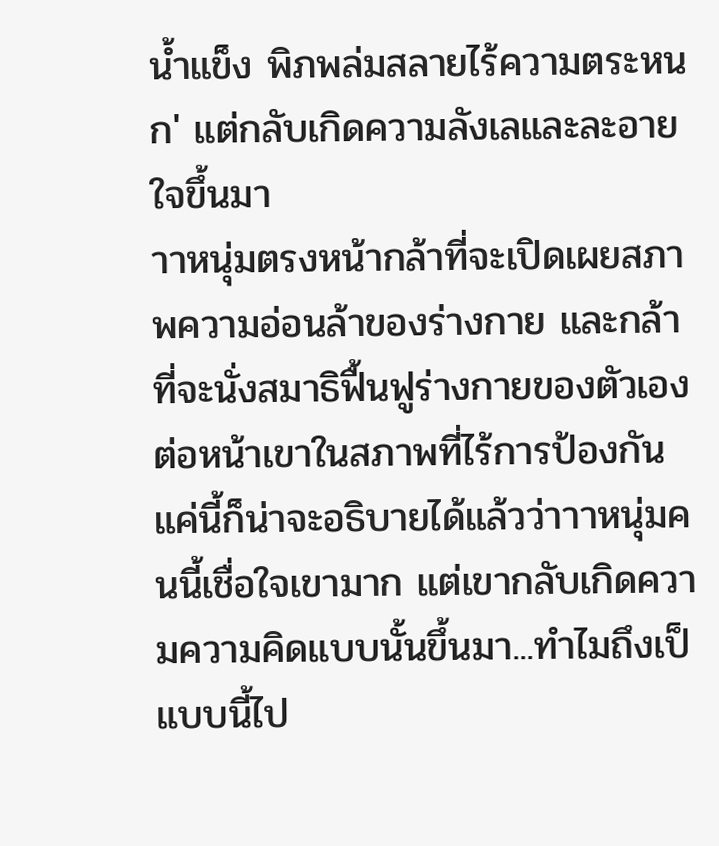น้ำแข็ง พิภพล่มสลายไร้ความตระหนก' แต่กลับเกิดความลังเลและละอายใจขึ้นมา
าาหนุ่มตรงหน้ากล้าที่จะเปิดเผยสภาพความอ่อนล้าของร่างกาย และกล้าที่จะนั่งสมาธิฟื้นฟูร่างกายของตัวเองต่อหน้าเขาในสภาพที่ไร้การป้องกัน แค่นี้ก็น่าจะอธิบายได้แล้วว่าาาหนุ่มคนนี้เชื่อใจเขามาก แต่เขากลับเกิดความความคิดแบบนั้นขึ้นมา...ทำไมถึงเป็แบบนี้ไป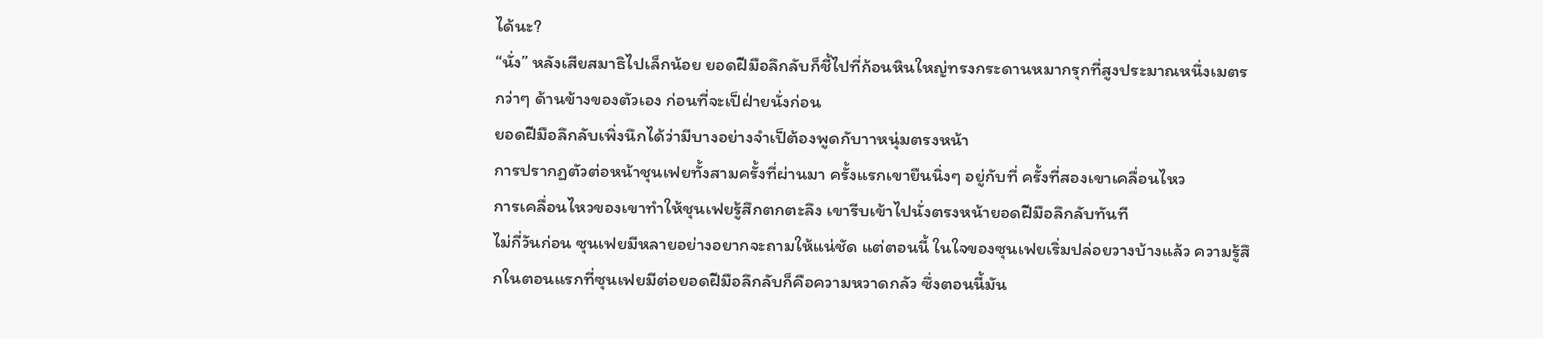ได้นะ?
“นั่ง” หลังเสียสมาธิไปเล็กน้อย ยอดฝีมือลึกลับก็ชี้ไปที่ก้อนหินใหญ่ทรงกระดานหมากรุกที่สูงประมาณหนึ่งเมตรกว่าๆ ด้านข้างของตัวเอง ก่อนที่จะเป็ฝ่ายนั่งก่อน
ยอดฝีมือลึกลับเพิ่งนึกได้ว่ามีบางอย่างจำเป็ต้องพูดกับาาหนุ่มตรงหน้า
การปรากฏตัวต่อหน้าชุนเฟยทั้งสามครั้งที่ผ่านมา ครั้งแรกเขายืนนิ่งๆ อยู่กับที่ ครั้งที่สองเขาเคลื่อนไหว
การเคลื่อนไหวของเขาทำให้ชุนเฟยรู้สึกตกตะลึง เขารีบเข้าไปนั่งตรงหน้ายอดฝีมือลึกลับทันที
ไม่กี่วันก่อน ซุนเฟยมีหลายอย่างอยากจะถามให้แน่ชัด แต่ตอนนี้ ในใจของซุนเฟยเริ่มปล่อยวางบ้างแล้ว ความรู้สึกในตอนแรกที่ซุนเฟยมีต่อยอดฝีมือลึกลับก็คือความหวาดกลัว ซึ่งตอนนี้มัน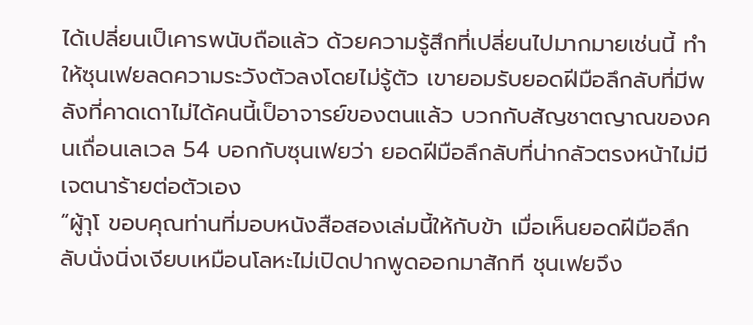ได้เปลี่ยนเป็เคารพนับถือแล้ว ด้วยความรู้สึกที่เปลี่ยนไปมากมายเช่นนี้ ทำให้ซุนเฟยลดความระวังตัวลงโดยไม่รู้ตัว เขายอมรับยอดฝีมือลึกลับที่มีพลังที่คาดเดาไม่ได้คนนี้เป็อาจารย์ของตนแล้ว บวกกับสัญชาตญาณของคนเถื่อนเลเวล 54 บอกกับซุนเฟยว่า ยอดฝีมือลึกลับที่น่ากลัวตรงหน้าไม่มีเจตนาร้ายต่อตัวเอง
“ผู้าุโ ขอบคุณท่านที่มอบหนังสือสองเล่มนี้ให้กับข้า เมื่อเห็นยอดฝีมือลึกลับนั่งนิ่งเงียบเหมือนโลหะไม่เปิดปากพูดออกมาสักที ชุนเฟยจึง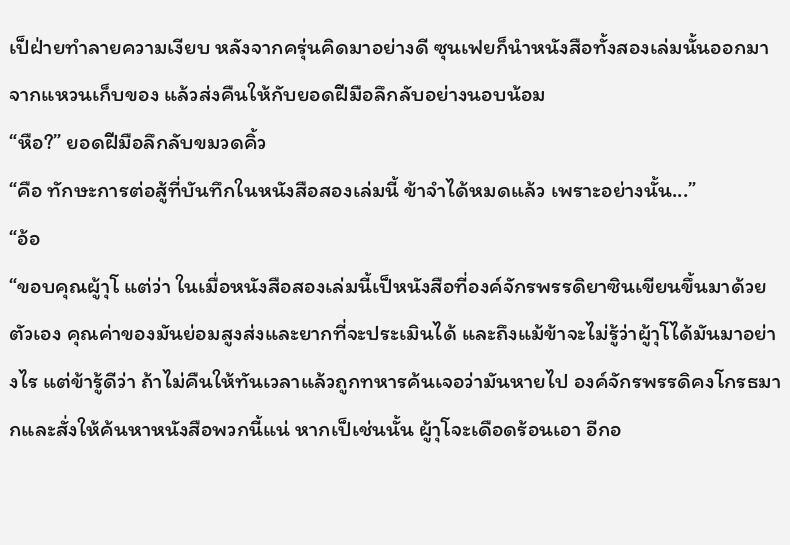เป็ฝ่ายทำลายความเงียบ หลังจากครุ่นคิดมาอย่างดี ซุนเฟยก็นำหนังสือทั้งสองเล่มนั้นออกมาจากแหวนเก็บของ แล้วส่งคืนให้กับยอดฝีมือลึกลับอย่างนอบน้อม
“หือ?” ยอดฝีมือลึกลับขมวดคิ้ว
“คือ ทักษะการต่อสู้ที่บันทึกในหนังสือสองเล่มนี้ ข้าจำได้หมดแล้ว เพราะอย่างนั้น...”
“อ้อ
“ขอบคุณผู้าุโ แต่ว่า ในเมื่อหนังสือสองเล่มนี้เป็หนังสือที่องค์จักรพรรดิยาซินเขียนขึ้นมาด้วยตัวเอง คุณค่าของมันย่อมสูงส่งและยากที่จะประเมินได้ และถึงแม้ข้าจะไม่รู้ว่าผู้าุโได้มันมาอย่างไร แต่ข้ารู้ดีว่า ถ้าไม่คืนให้ทันเวลาแล้วถูกทหารค้นเจอว่ามันหายไป องค์จักรพรรดิคงโกรธมากและสั่งให้ค้นหาหนังสือพวกนี้แน่ หากเป็เช่นนั้น ผู้าุโจะเดือดร้อนเอา อีกอ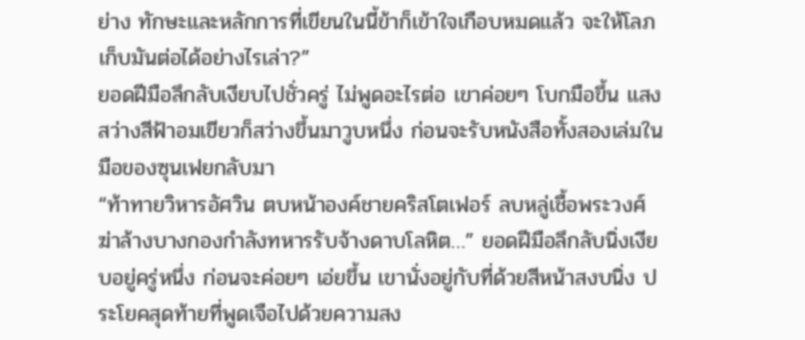ย่าง ทักษะและหลักการที่เขียนในนี้ข้าก็เข้าใจเกือบหมดแล้ว จะให้โลภเก็บมันต่อได้อย่างไรเล่า?”
ยอดฝีมือลึกลับเงียบไปชั่วครู่ ไม่พูดอะไรต่อ เขาค่อยๆ โบกมือขึ้น แสงสว่างสีฟ้าอมเขียวก็สว่างขึ้นมาวูบหนึ่ง ก่อนจะรับหนังสือทั้งสองเล่มในมือของซุนเฟยกลับมา
“ท้าทายวิหารอัศวิน ตบหน้าองค์ชายคริสโตเฟอร์ ลบหลู่เชื้อพระวงศ์ ฆ่าล้างบางกองกำลังทหารรับจ้างดาบโลหิต…” ยอดฝีมือลึกลับนิ่งเงียบอยู่ครู่หนึ่ง ก่อนจะค่อยๆ เอ่ยขึ้น เขานั่งอยู่กับที่ด้วยสีหน้าสงบนิ่ง ประโยคสุดท้ายที่พูดเจือไปด้วยความสง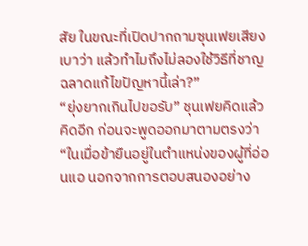สัย ในขณะที่เปิดปากถามซุนเฟยเสียงเบาว่า แล้วทำไมถึงไม่ลองใช้วิธีที่ชาญฉลาดแก้ไขปัญหานี้เล่า?”
“ยุ่งยากเกินไปขอรับ” ชุนเฟยคิดแล้วคิดอีก ก่อนจะพูดออกมาตามตรงว่า “ในเมื่อข้ายืนอยู่ในตำแหน่งของผู้ที่อ่อนแอ นอกจากการตอบสนองอย่าง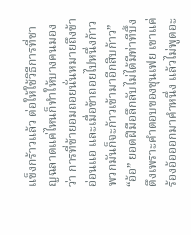แข็งกร้าวแล้ว ต่อให้ใช้วิธีการที่ชาญฉลาดแค่ไหนก็ทำให้บางคนมองว่า การที่ข้ายอมถอยนั่นหมายถึงข้าอ่อนแอ และเมื่อข้าถอยไปหนึ่งก้าว พวกมันก็จะก้าวเข้ามาอีกสิบก้าว”
“อ้อ” ยอดฝีมือลึกลับไม่ได้มีท่าทีบึ้งตึงเพราะคำตอบของชุนเฟย เขาแค่ร้องอ้อออกมาคำหนึ่ง แล้วไม่พูดอะ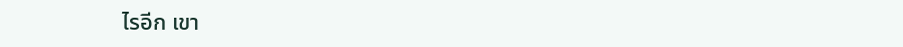ไรอีก เขา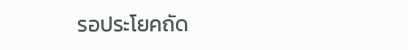รอประโยคถัด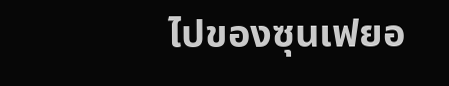ไปของซุนเฟยอ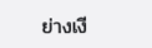ย่างเงี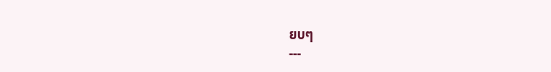ยบๆ
---